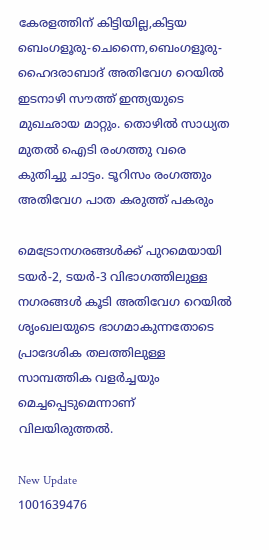കേരളത്തിന് കിട്ടിയില്ല,കിട്ടയ ബെംഗളൂരു-ചെന്നൈ,ബെംഗളൂരു-ഹൈദരാബാദ് അതിവേഗ റെയിൽ ഇടനാഴി സൗത്ത് ഇന്ത്യയുടെ മുഖഛായ മാറ്റും. തൊഴിൽ സാധ്യത മുതൽ ഐടി രംഗത്തു വരെ കുതിച്ചു ചാട്ടം. ടൂറിസം രംഗത്തും അതിവേഗ പാത കരുത്ത് പകരും

മെട്രോനഗരങ്ങൾക്ക് പുറമെയായി ടയർ-2, ടയ‌ർ-3 വിഭാഗത്തിലുള്ള നഗരങ്ങൾ കൂടി അതിവേഗ റെയിൽ ശൃംഖലയുടെ ഭാഗമാകുന്നതോടെ പ്രാദേശിക തലത്തിലുള്ള സാമ്പത്തിക വളർച്ചയും മെച്ചപ്പെടുമെന്നാണ് വിലയിരുത്തൽ.

New Update
1001639476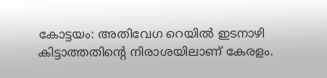കോട്ടയം: അതിവേഗ റെയിൽ ഇടനാഴി കിട്ടാത്തതിൻ്റെ നിരാശയിലാണ് കേരളം.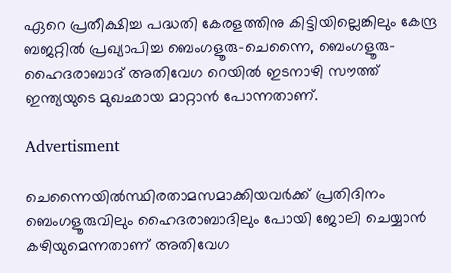ഏറെ പ്രതീക്ഷിച്ച പദ്ധതി കേരളത്തിനു കിട്ടിയില്ലെങ്കിലും കേന്ദ്ര ബജറ്റിൽ പ്രഖ്യാപിച്ച ബെംഗളൂരു-ചെന്നൈ, ബെംഗളൂരു-ഹൈദരാബാദ് അതിവേഗ റെയിൽ ഇടനാഴി സൗത്ത് ഇന്ത്യയുടെ മുഖഛായ മാറ്റാൻ പോന്നതാണ്.

Advertisment

ചെന്നൈയിൽസ്ഥിരതാമസമാക്കിയവർക്ക് പ്രതിദിനം ബെംഗളൂരുവിലും ഹൈദരാബാദിലും പോയി ജോലി ചെയ്യാൻ കഴിയുമെന്നതാണ് അതിവേഗ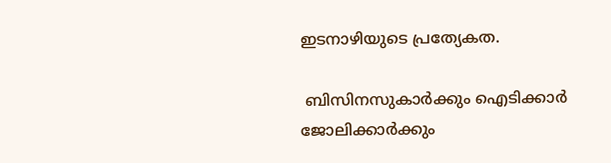ഇടനാഴിയുടെ പ്രത്യേകത.

 ബിസിനസുകാർക്കും ഐടിക്കാർ ജോലിക്കാർക്കും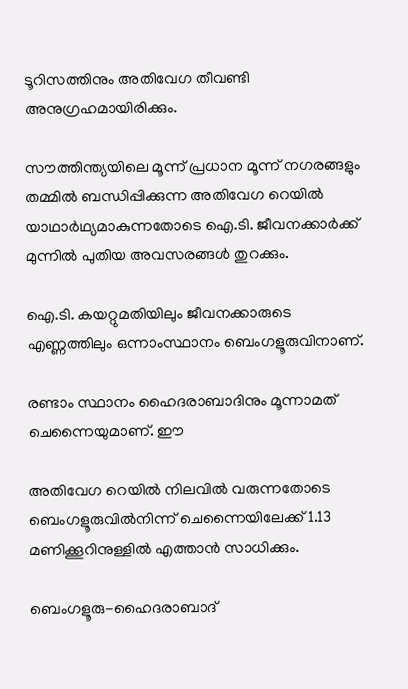ടൂറിസത്തിനും അതിവേഗ തീവണ്ടി അനുഗ്രഹമായിരിക്കും.

സൗത്തിന്ത്യയിലെ മൂന്ന് പ്രധാന മൂന്ന് നഗരങ്ങളും തമ്മിൽ ബന്ധിപ്പിക്കുന്ന അതിവേഗ റെയിൽ യാഥാർഥ്യമാകുന്നതോടെ ഐ.ടി. ജീവനക്കാർക്ക് മുന്നിൽ പുതിയ അവസരങ്ങൾ തുറക്കും.

ഐ.ടി. കയറ്റുമതിയിലും ജീവനക്കാരുടെ എണ്ണത്തിലും ഒന്നാംസ്ഥാനം ബെംഗളൂരുവിനാണ്.

രണ്ടാം സ്ഥാനം ഹൈദരാബാദിനും മൂന്നാമത് ചെന്നൈയുമാണ്. ഈ

അതിവേഗ റെയിൽ നിലവിൽ വരുന്നതോടെ ബെംഗളൂരുവിൽനിന്ന് ചെന്നൈയിലേക്ക് 1.13 മണിക്കൂറിനുള്ളിൽ എത്താൻ സാധിക്കും.

ബെംഗളൂരു-ഹൈദരാബാദ്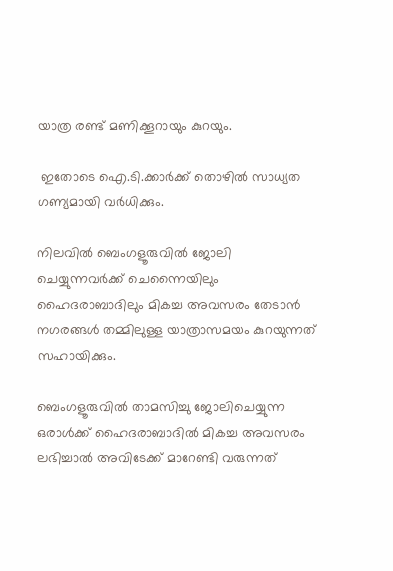യാത്ര രണ്ട് മണിക്കൂറായും കുറയും.

 ഇതോടെ ഐ.ടി.ക്കാർക്ക് തൊഴിൽ സാധ്യത ഗണ്യമായി വർധിക്കും.

നിലവിൽ ബെംഗളൂരുവിൽ ജോലി ചെയ്യുന്നവർക്ക് ചെന്നൈയിലും ഹൈദരാബാദിലും മികച്ച അവസരം തേടാൻ നഗരങ്ങൾ തമ്മിലുള്ള യാത്രാസമയം കുറയുന്നത് സഹായിക്കും.

ബെംഗളൂരുവിൽ താമസിച്ചു ജോലിചെയ്യുന്ന ഒരാൾക്ക് ഹൈദരാബാദിൽ മികച്ച അവസരം ലഭിച്ചാൽ അവിടേക്ക് മാറേണ്ടി വരുന്നത്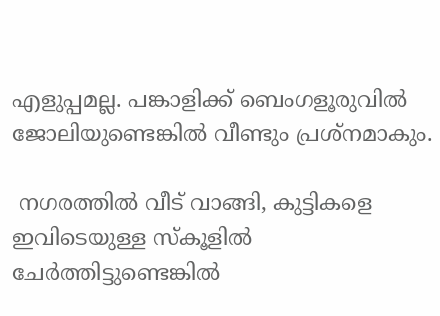എളുപ്പമല്ല. പങ്കാളിക്ക് ബെംഗളൂരുവിൽ ജോലിയുണ്ടെങ്കിൽ വീണ്ടും പ്രശ്‌നമാകും.

 നഗരത്തിൽ വീട് വാങ്ങി, കുട്ടികളെ ഇവിടെയുള്ള സ്‌കൂളിൽ ചേർത്തിട്ടുണ്ടെങ്കിൽ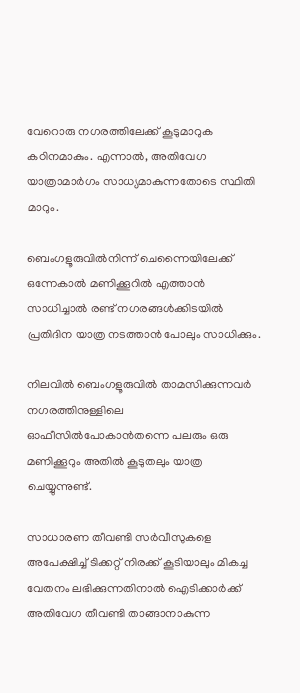വേറൊരു നഗരത്തിലേക്ക് കൂടുമാറുക കഠിനമാകും. എന്നാൽ, അതിവേഗ യാത്രാമാർഗം സാധ്യമാകുന്നതോടെ സ്ഥിതി മാറും.

ബെംഗളൂരുവിൽനിന്ന് ചെന്നൈയിലേക്ക് ഒന്നേകാൽ മണിക്കൂറിൽ എത്താൻ സാധിച്ചാൽ രണ്ട് നഗരങ്ങൾക്കിടയിൽ പ്രതിദിന യാത്ര നടത്താൻ പോലും സാധിക്കും.

നിലവിൽ ബെംഗളൂരുവിൽ താമസിക്കുന്നവർ നഗരത്തിനുള്ളിലെ ഓഫീസിൽപോകാൻതന്നെ പലരും ഒരു മണിക്കൂറും അതിൽ കൂടുതലും യാത്ര ചെയ്യുന്നുണ്ട്.

സാധാരണ തീവണ്ടി സർവീസുകളെ അപേക്ഷിച്ച് ടിക്കറ്റ് നിരക്ക് കൂടിയാലും മികച്ച വേതനം ലഭിക്കുന്നതിനാൽ ഐടിക്കാർക്ക് അതിവേഗ തീവണ്ടി താങ്ങാനാകുന്ന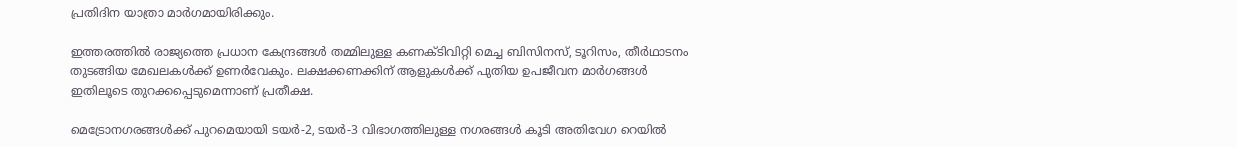പ്രതിദിന യാത്രാ മാർഗമായിരിക്കും.

ഇത്തരത്തിൽ രാജ്യത്തെ പ്രധാന കേന്ദ്രങ്ങൾ തമ്മിലുള്ള കണക്ടിവിറ്റി മെച്ച ബിസിനസ്, ടൂറിസം, തീർഥാടനം തുടങ്ങിയ മേഖലകൾക്ക് ഉണർവേകും. ലക്ഷക്കണക്കിന് ആളുകൾക്ക് പുതിയ ഉപജീവന മാർഗങ്ങൾ ഇതിലൂടെ തുറക്കപ്പെടുമെന്നാണ് പ്രതീക്ഷ.

മെട്രോനഗരങ്ങൾക്ക് പുറമെയായി ടയർ-2, ടയ‌ർ-3 വിഭാഗത്തിലുള്ള നഗരങ്ങൾ കൂടി അതിവേഗ റെയിൽ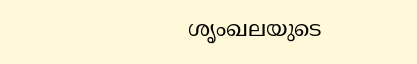ശൃംഖലയുടെ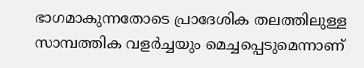ഭാഗമാകുന്നതോടെ പ്രാദേശിക തലത്തിലുള്ള സാമ്പത്തിക വളർച്ചയും മെച്ചപ്പെടുമെന്നാണ്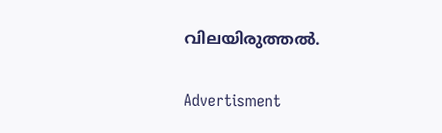വിലയിരുത്തൽ.

Advertisment